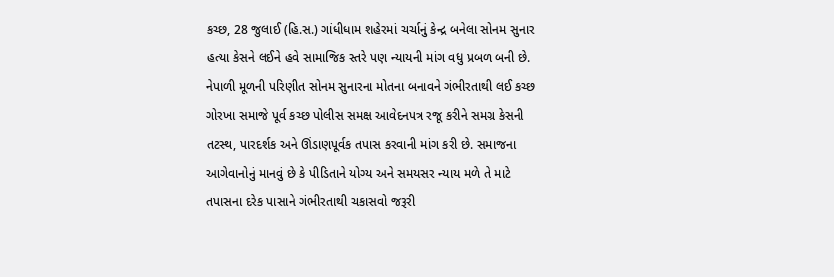કચ્છ, 28 જુલાઈ (હિ.સ.) ગાંધીધામ શહેરમાં ચર્ચાનું કેન્દ્ર બનેલા સોનમ સુનાર હત્યા કેસને લઈને હવે સામાજિક સ્તરે પણ ન્યાયની માંગ વધુ પ્રબળ બની છે. નેપાળી મૂળની પરિણીત સોનમ સુનારના મોતના બનાવને ગંભીરતાથી લઈ કચ્છ ગોરખા સમાજે પૂર્વ કચ્છ પોલીસ સમક્ષ આવેદનપત્ર રજૂ કરીને સમગ્ર કેસની તટસ્થ, પારદર્શક અને ઊંડાણપૂર્વક તપાસ કરવાની માંગ કરી છે. સમાજના આગેવાનોનું માનવું છે કે પીડિતાને યોગ્ય અને સમયસર ન્યાય મળે તે માટે તપાસના દરેક પાસાને ગંભીરતાથી ચકાસવો જરૂરી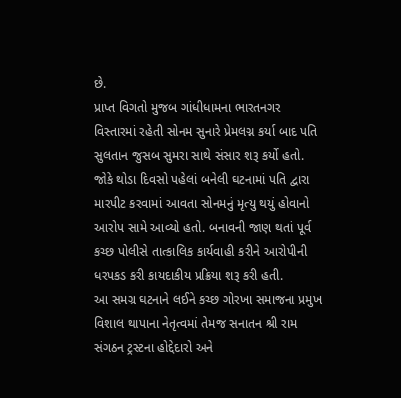છે.
પ્રાપ્ત વિગતો મુજબ ગાંધીધામના ભારતનગર વિસ્તારમાં રહેતી સોનમ સુનારે પ્રેમલગ્ન કર્યા બાદ પતિ સુલતાન જુસબ સુમરા સાથે સંસાર શરૂ કર્યો હતો. જોકે થોડા દિવસો પહેલાં બનેલી ઘટનામાં પતિ દ્વારા મારપીટ કરવામાં આવતા સોનમનું મૃત્યુ થયું હોવાનો આરોપ સામે આવ્યો હતો. બનાવની જાણ થતાં પૂર્વ કચ્છ પોલીસે તાત્કાલિક કાર્યવાહી કરીને આરોપીની ધરપકડ કરી કાયદાકીય પ્રક્રિયા શરૂ કરી હતી.
આ સમગ્ર ઘટનાને લઈને કચ્છ ગોરખા સમાજના પ્રમુખ વિશાલ થાપાના નેતૃત્વમાં તેમજ સનાતન શ્રી રામ સંગઠન ટ્રસ્ટના હોદ્દેદારો અને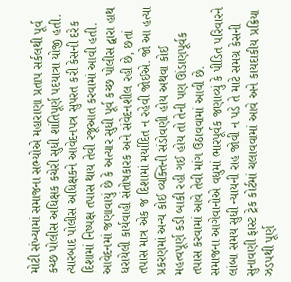મોટી સંખ્યામાં સમાજના સભ્યોએ મહારાણા પ્રતાપ સર્કલથી પૂર્વ કચ્છ પોલીસ અધિક્ષક કચેરી સુધી શાંતિપૂર્ણ પદયાત્રા યોજી હતી. ત્યારબાદ પોલીસ અધિક્ષકને આવેદનપત્ર સુપરત કરી કેસની દરેક દિશામાં નિષ્પક્ષ તપાસ થાય તેવી રજૂઆત કરવામાં આવી હતી.
આવેદનમાં જણાવાયું છે કે અત્યાર સુધી પૂર્વ કચ્છ પોલીસ દ્વારા હાથ ધરાયેલી કાર્યવાહી સંતોષકારક અને સંવેદનશીલ રહી છે, છતાં તપાસ માત્ર એક જ દિશામાં મર્યાદિત ન રહેવી જોઈએ. જો આ હત્યા પ્રકરણમાં અન્ય કોઈ વ્યક્તિની સંડોવણી હોય અથવા કોઈ મહત્વપૂર્ણ કડી બાકી રહી ગઈ હોય તો તેની પણ ઊંડાણપૂર્વક તપાસ કરવામાં આવે તેવી માંગ ઉઠાવવામાં આવી છે.
સમાજના આગેવાનોએ વધુમાં ભારપૂર્વક જણાવ્યું કે પીડિત પરિવારને લાંબા સમય સુધી ન્યાયની રાહ જોવી ન પડે તે માટે સમગ્ર કેસની સુનાવણી ફાસ્ટ ટ્રેક કોર્ટમાં ચલાવવામાં આવે અને કાયદાકીય પ્રક્રિયા ઝડપથી પૂર્ણ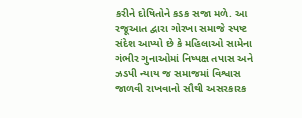કરીને દોષિતોને કડક સજા મળે. આ રજૂઆત દ્વારા ગોરખા સમાજે સ્પષ્ટ સંદેશ આપ્યો છે કે મહિલાઓ સામેના ગંભીર ગુનાઓમાં નિષ્પક્ષ તપાસ અને ઝડપી ન્યાય જ સમાજમાં વિશ્વાસ જાળવી રાખવાનો સૌથી અસરકારક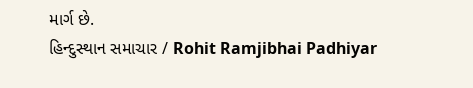માર્ગ છે.
હિન્દુસ્થાન સમાચાર / Rohit Ramjibhai Padhiyar